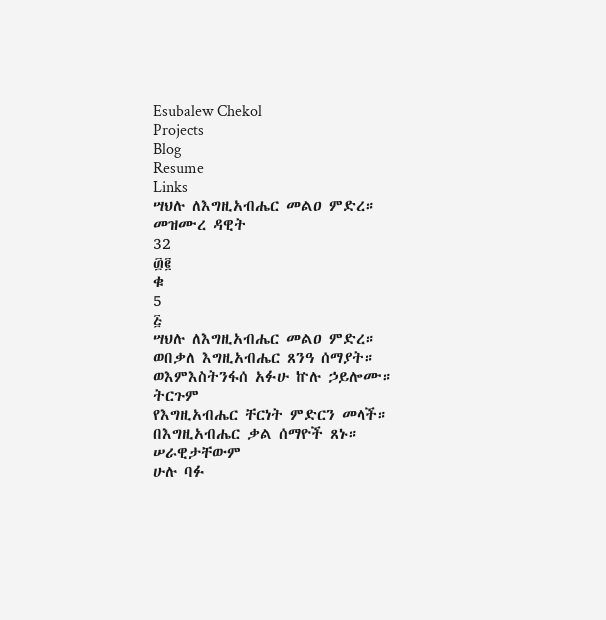Esubalew Chekol
Projects
Blog
Resume
Links
ሣህሉ ለእግዚአብሔር መልዐ ምድረ።
መዝሙረ ዳዊት
32
፴፪
ቁ
5
፭
ሣህሉ ለእግዚአብሔር መልዐ ምድረ።
ወበቃለ እግዚአብሔር ጸንዓ ሰማያት።
ወእምእስትንፋሰ አፉሁ ኵሉ ኃይሎሙ።
ትርጉም
የእግዚአብሔር ቸርነት ምድርን መላች።
በእግዚአብሔር ቃል ሰማዮች ጸኑ። ሠራዊታቸውም
ሁሉ ባፉ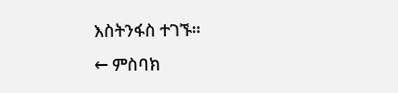እስትንፋስ ተገኙ።
← ምስባክ